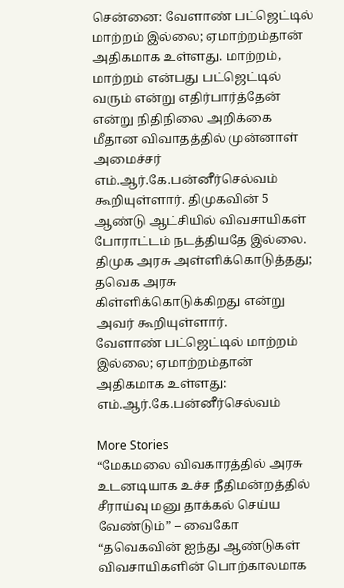சென்னை: வேளாண் பட்ஜெட்டில் மாற்றம் இல்லை; ஏமாற்றம்தான் அதிகமாக உள்ளது. மாற்றம், மாற்றம் என்பது பட்ஜெட்டில் வரும் என்று எதிர்பார்த்தேன் என்று நிதிநிலை அறிக்கை மீதான விவாதத்தில் முன்னாள் அமைச்சர் எம்.ஆர்.கே.பன்னீர்செல்வம் கூறியுள்ளார். திமுகவின் 5 ஆண்டு ஆட்சியில் விவசாயிகள் போராட்டம் நடத்தியதே இல்லை. திமுக அரசு அள்ளிக்கொடுத்தது; தவெக அரசு கிள்ளிக்கொடுக்கிறது என்று அவர் கூறியுள்ளார்.
வேளாண் பட்ஜெட்டில் மாற்றம் இல்லை; ஏமாற்றம்தான் அதிகமாக உள்ளது: எம்.ஆர்.கே.பன்னீர்செல்வம்

More Stories
“மேகமலை விவகாரத்தில் அரசு உடனடியாக உச்ச நீதிமன்றத்தில் சீராய்வு மனு தாக்கல் செய்ய வேண்டும்” – வைகோ
“தவெகவின் ஐந்து ஆண்டுகள் விவசாயிகளின் பொற்காலமாக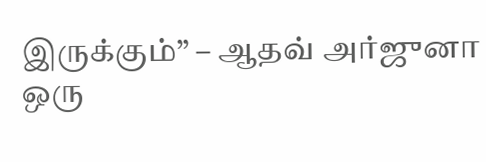இருக்கும்” – ஆதவ் அர்ஜுனா
ஒரு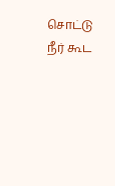சொட்டு நீர் கூட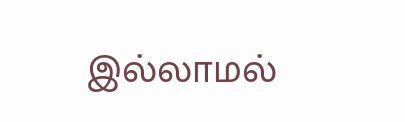இல்லாமல்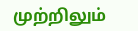முற்றிலும்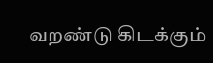வறண்டு கிடக்கும்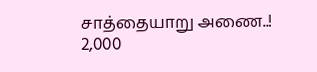சாத்தையாறு அணை..! 2,000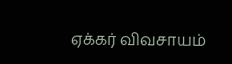ஏக்கர் விவசாயம்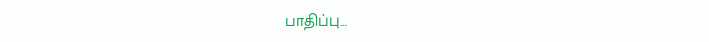பாதிப்பு…